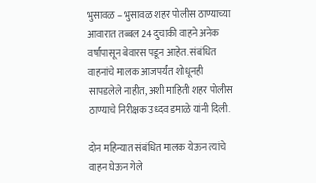भुसावळ – भुसावळ शहर पोलीस ठाण्याच्या आवारात तब्बल 24 दुचाकी वाहने अनेक वर्षांपासून बेवारस पडून आहेत. संबंधित वाहनांचे मालक आजपर्यंत शोधूनही सापडलेले नाहीत, अशी माहिती शहर पोलीस ठाण्याचे निरीक्षक उध्दव डमाळे यांनी दिली.

दोन महिन्यात संबंधित मालक येऊन त्यांचे वाहन घेऊन गेले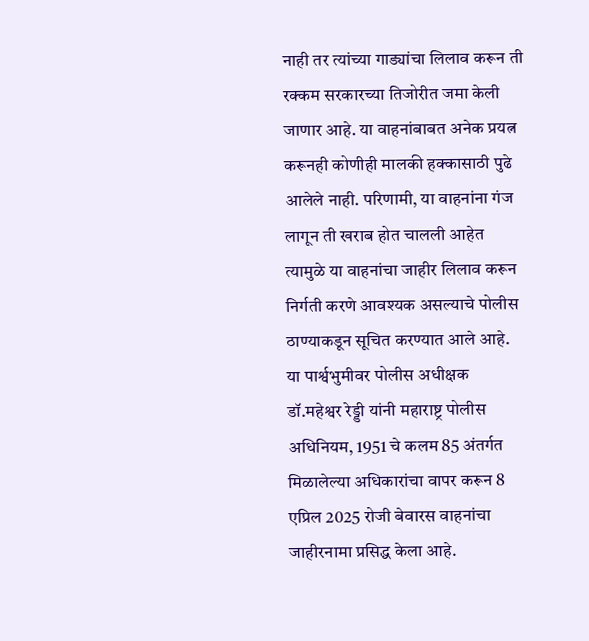नाही तर त्यांच्या गाड्यांचा लिलाव करून ती रक्कम सरकारच्या तिजोरीत जमा केली जाणार आहे. या वाहनांबाबत अनेक प्रयत्न करूनही कोणीही मालकी हक्कासाठी पुढे आलेले नाही. परिणामी, या वाहनांना गंज लागून ती खराब होत चालली आहेत त्यामुळे या वाहनांचा जाहीर लिलाव करून निर्गती करणे आवश्यक असल्याचे पोलीस ठाण्याकडून सूचित करण्यात आले आहे.
या पार्श्वभुमीवर पोलीस अधीक्षक डॉ.महेश्वर रेड्डी यांनी महाराष्ट्र पोलीस अधिनियम, 1951 चे कलम 85 अंतर्गत मिळालेल्या अधिकारांचा वापर करून 8 एप्रिल 2025 रोजी बेवारस वाहनांचा जाहीरनामा प्रसिद्ध केला आहे.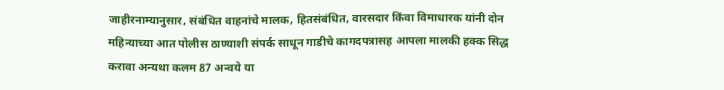जाहीरनाम्यानुसार, संबंधित वाहनांचे मालक, हितसंबंधित, वारसदार किंवा विमाधारक यांनी दोन महिन्याच्या आत पोलीस ठाण्याशी संपर्क साधून गाडीचे कागदपत्रासह आपला मालकी हक्क सिद्ध करावा अन्यथा कलम 87 अन्वये या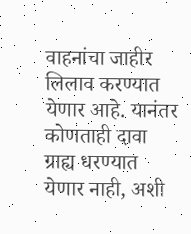वाहनांचा जाहीर लिलाव करण्यात येणार आहे. यानंतर कोणताही दावा ग्राह्य धरण्यात येणार नाही, अशी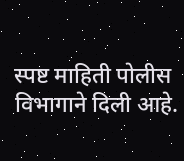स्पष्ट माहिती पोलीस विभागाने दिली आहे.